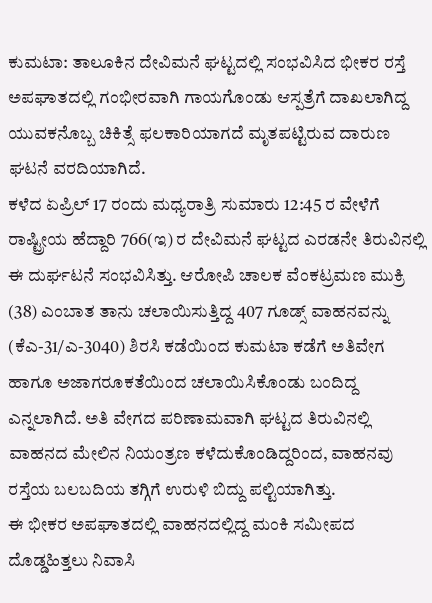ಕುಮಟಾ: ತಾಲೂಕಿನ ದೇವಿಮನೆ ಘಟ್ಟದಲ್ಲಿ ಸಂಭವಿಸಿದ ಭೀಕರ ರಸ್ತೆ ಅಪಘಾತದಲ್ಲಿ ಗಂಭೀರವಾಗಿ ಗಾಯಗೊಂಡು ಆಸ್ಪತ್ರೆಗೆ ದಾಖಲಾಗಿದ್ದ ಯುವಕನೊಬ್ಬ ಚಿಕಿತ್ಸೆ ಫಲಕಾರಿಯಾಗದೆ ಮೃತಪಟ್ಟಿರುವ ದಾರುಣ ಘಟನೆ ವರದಿಯಾಗಿದೆ.
ಕಳೆದ ಏಪ್ರಿಲ್ 17 ರಂದು ಮಧ್ಯರಾತ್ರಿ ಸುಮಾರು 12:45 ರ ವೇಳೆಗೆ ರಾಷ್ಟ್ರೀಯ ಹೆದ್ದಾರಿ 766(ಇ) ರ ದೇವಿಮನೆ ಘಟ್ಟದ ಎರಡನೇ ತಿರುವಿನಲ್ಲಿ ಈ ದುರ್ಘಟನೆ ಸಂಭವಿಸಿತ್ತು. ಆರೋಪಿ ಚಾಲಕ ವೆಂಕಟ್ರಮಣ ಮುಕ್ರಿ (38) ಎಂಬಾತ ತಾನು ಚಲಾಯಿಸುತ್ತಿದ್ದ 407 ಗೂಡ್ಸ್ ವಾಹನವನ್ನು (ಕೆಎ-31/ಎ-3040) ಶಿರಸಿ ಕಡೆಯಿಂದ ಕುಮಟಾ ಕಡೆಗೆ ಅತಿವೇಗ ಹಾಗೂ ಅಜಾಗರೂಕತೆಯಿಂದ ಚಲಾಯಿಸಿಕೊಂಡು ಬಂದಿದ್ದ ಎನ್ನಲಾಗಿದೆ. ಅತಿ ವೇಗದ ಪರಿಣಾಮವಾಗಿ ಘಟ್ಟದ ತಿರುವಿನಲ್ಲಿ ವಾಹನದ ಮೇಲಿನ ನಿಯಂತ್ರಣ ಕಳೆದುಕೊಂಡಿದ್ದರಿಂದ, ವಾಹನವು ರಸ್ತೆಯ ಬಲಬದಿಯ ತಗ್ಗಿಗೆ ಉರುಳಿ ಬಿದ್ದು ಪಲ್ಟಿಯಾಗಿತ್ತು.
ಈ ಭೀಕರ ಅಪಘಾತದಲ್ಲಿ ವಾಹನದಲ್ಲಿದ್ದ ಮಂಕಿ ಸಮೀಪದ ದೊಡ್ಡಹಿತ್ತಲು ನಿವಾಸಿ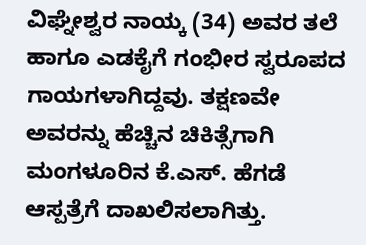ವಿಘ್ನೇಶ್ವರ ನಾಯ್ಕ (34) ಅವರ ತಲೆ ಹಾಗೂ ಎಡಕೈಗೆ ಗಂಭೀರ ಸ್ವರೂಪದ ಗಾಯಗಳಾಗಿದ್ದವು. ತಕ್ಷಣವೇ ಅವರನ್ನು ಹೆಚ್ಚಿನ ಚಿಕಿತ್ಸೆಗಾಗಿ ಮಂಗಳೂರಿನ ಕೆ.ಎಸ್. ಹೆಗಡೆ ಆಸ್ಪತ್ರೆಗೆ ದಾಖಲಿಸಲಾಗಿತ್ತು.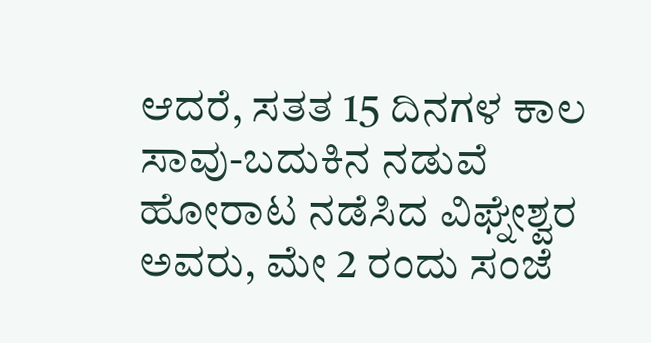ಆದರೆ, ಸತತ 15 ದಿನಗಳ ಕಾಲ ಸಾವು-ಬದುಕಿನ ನಡುವೆ ಹೋರಾಟ ನಡೆಸಿದ ವಿಘ್ನೇಶ್ವರ ಅವರು, ಮೇ 2 ರಂದು ಸಂಜೆ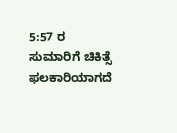5:57 ರ ಸುಮಾರಿಗೆ ಚಿಕಿತ್ಸೆ ಫಲಕಾರಿಯಾಗದೆ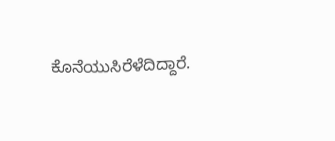ಕೊನೆಯುಸಿರೆಳೆದಿದ್ದಾರೆ.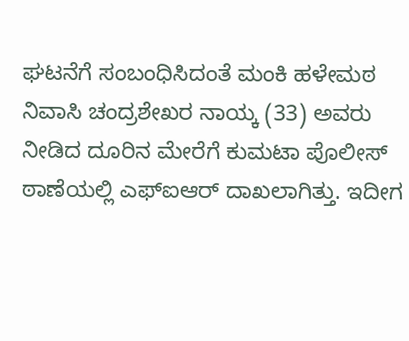ಘಟನೆಗೆ ಸಂಬಂಧಿಸಿದಂತೆ ಮಂಕಿ ಹಳೇಮಠ ನಿವಾಸಿ ಚಂದ್ರಶೇಖರ ನಾಯ್ಕ (33) ಅವರು ನೀಡಿದ ದೂರಿನ ಮೇರೆಗೆ ಕುಮಟಾ ಪೊಲೀಸ್ ಠಾಣೆಯಲ್ಲಿ ಎಫ್ಐಆರ್ ದಾಖಲಾಗಿತ್ತು. ಇದೀಗ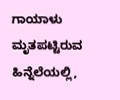ಗಾಯಾಳು ಮೃತಪಟ್ಟಿರುವ ಹಿನ್ನೆಲೆಯಲ್ಲಿ,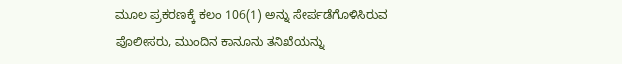ಮೂಲ ಪ್ರಕರಣಕ್ಕೆ ಕಲಂ 106(1) ಅನ್ನು ಸೇರ್ಪಡೆಗೊಳಿಸಿರುವ ಪೊಲೀಸರು, ಮುಂದಿನ ಕಾನೂನು ತನಿಖೆಯನ್ನು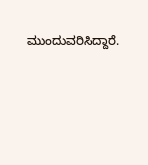ಮುಂದುವರಿಸಿದ್ದಾರೆ.